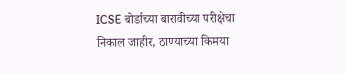ICSE बोर्डाच्या बारावीच्या परीक्षेचा निकाल जाहीर, ठाण्याच्या किमया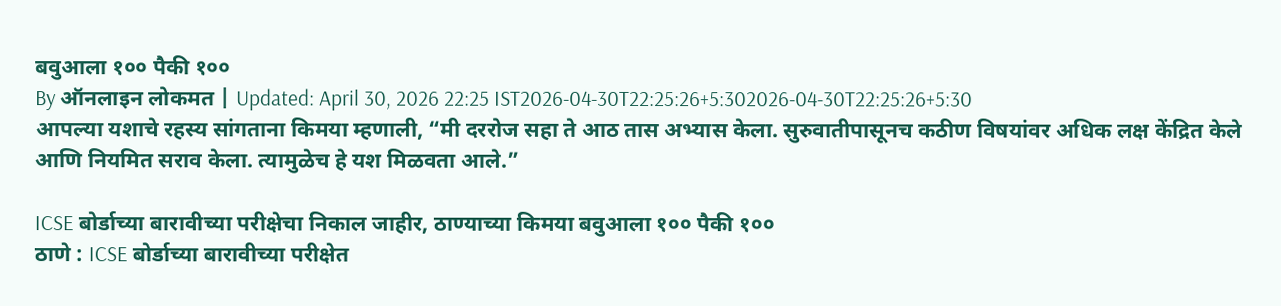बवुआला १०० पैकी १००
By ऑनलाइन लोकमत | Updated: April 30, 2026 22:25 IST2026-04-30T22:25:26+5:302026-04-30T22:25:26+5:30
आपल्या यशाचे रहस्य सांगताना किमया म्हणाली, “मी दररोज सहा ते आठ तास अभ्यास केला. सुरुवातीपासूनच कठीण विषयांवर अधिक लक्ष केंद्रित केले आणि नियमित सराव केला. त्यामुळेच हे यश मिळवता आले.”

ICSE बोर्डाच्या बारावीच्या परीक्षेचा निकाल जाहीर, ठाण्याच्या किमया बवुआला १०० पैकी १००
ठाणे : ICSE बोर्डाच्या बारावीच्या परीक्षेत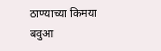ठाण्याच्या किमया बवुआ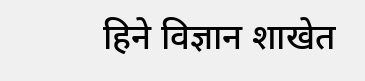हिने विज्ञान शाखेत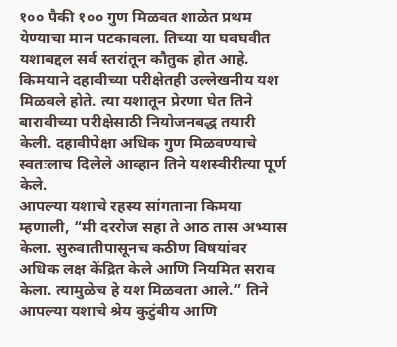१०० पैकी १०० गुण मिळवत शाळेत प्रथम येण्याचा मान पटकावला. तिच्या या घवघवीत यशाबद्दल सर्व स्तरांतून कौतुक होत आहे. किमयाने दहावीच्या परीक्षेतही उल्लेखनीय यश मिळवले होते. त्या यशातून प्रेरणा घेत तिने बारावीच्या परीक्षेसाठी नियोजनबद्ध तयारी केली. दहावीपेक्षा अधिक गुण मिळवण्याचे स्वतःलाच दिलेले आव्हान तिने यशस्वीरीत्या पूर्ण केले.
आपल्या यशाचे रहस्य सांगताना किमया म्हणाली, “मी दररोज सहा ते आठ तास अभ्यास केला. सुरुवातीपासूनच कठीण विषयांवर अधिक लक्ष केंद्रित केले आणि नियमित सराव केला. त्यामुळेच हे यश मिळवता आले.” तिने आपल्या यशाचे श्रेय कुटुंबीय आणि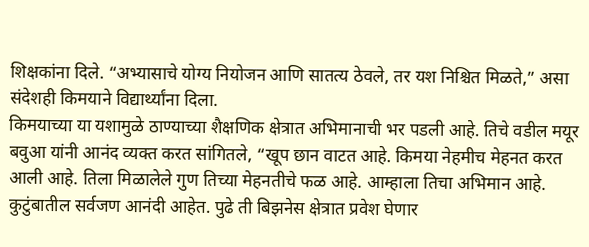शिक्षकांना दिले. “अभ्यासाचे योग्य नियोजन आणि सातत्य ठेवले, तर यश निश्चित मिळते,” असा संदेशही किमयाने विद्यार्थ्यांना दिला.
किमयाच्या या यशामुळे ठाण्याच्या शैक्षणिक क्षेत्रात अभिमानाची भर पडली आहे. तिचे वडील मयूर बवुआ यांनी आनंद व्यक्त करत सांगितले, “खूप छान वाटत आहे. किमया नेहमीच मेहनत करत आली आहे. तिला मिळालेले गुण तिच्या मेहनतीचे फळ आहे. आम्हाला तिचा अभिमान आहे. कुटुंबातील सर्वजण आनंदी आहेत. पुढे ती बिझनेस क्षेत्रात प्रवेश घेणार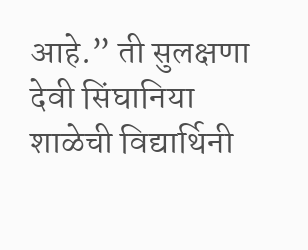आहे.” ती सुलक्षणा देवी सिंघानिया शाळेची विद्यार्थिनी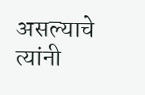असल्याचे त्यांनी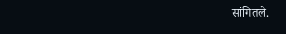सांगितले.